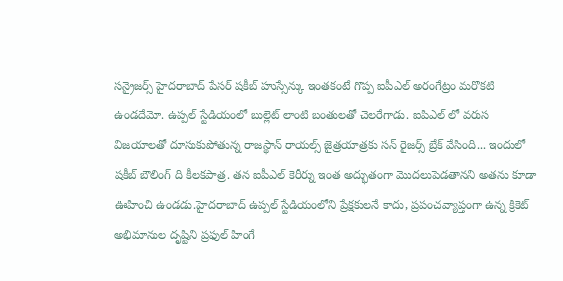సన్రైజర్స్ హైదరాబాద్ పేసర్ షకీబ్ హుస్సేన్కు ఇంతకంటే గొప్ప ఐపీఎల్ అరంగేట్రం మరొకటి ఉండదేమో. ఉప్పల్ స్టేడియంలో బుల్లెట్ లాంటి బంతులతో చెలరేగాడు. ఐపిఎల్ లో వరుస విజయాలతో దూసుకుపోతున్న రాజస్థాన్ రాయల్స్ జైత్రయాత్రకు సన్ రైజర్స్ బ్రేక్ వేసింది... ఇందులో షకీబ్ బౌలింగ్ ది కీలకపాత్ర. తన ఐపీఎల్ కెరీర్ను ఇంత అద్భుతంగా మొదలుపెడతానని అతను కూడా ఊహించి ఉండడు.హైదరాబాద్ ఉప్పల్ స్టేడియంలోని ప్రేక్షకులనే కాదు, ప్రపంచవ్యాప్తంగా ఉన్న క్రికెట్ అభిమానుల దృష్టిని ప్రఫుల్ హింగే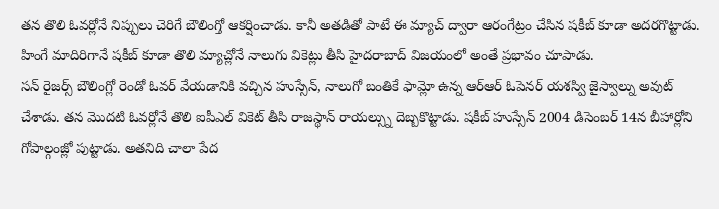తన తొలి ఓవర్లోనే నిప్పులు చెరిగే బౌలింగ్తో ఆకర్షించాడు. కానీ అతడితో పాటే ఈ మ్యాచ్ ద్వారా ఆరంగేట్రం చేసిన షకీబ్ కూడా అదరగొట్టాడు. హింగే మాదిరిగానే షకీబ్ కూడా తొలి మ్యాచ్లోనే నాలుగు వికెట్లు తీసి హైదరాబాద్ విజయంలో అంతే ప్రభావం చూపాడు.
సన్ రైజర్స్ బౌలింగ్లో రెండో ఓవర్ వేయడానికి వచ్చిన హుస్సేన్, నాలుగో బంతికే ఫామ్లో ఉన్న ఆర్ఆర్ ఓపెనర్ యశస్వి జైస్వాల్ను అవుట్ చేశాడు. తన మొదటి ఓవర్లోనే తొలి ఐపీఎల్ వికెట్ తీసి రాజస్థాన్ రాయల్స్ను దెబ్బకొట్టాడు. షకీబ్ హుస్సేన్ 2004 డిసెంబర్ 14న బీహార్లోని గోపాల్గంజ్లో పుట్టాడు. అతనిది చాలా పేద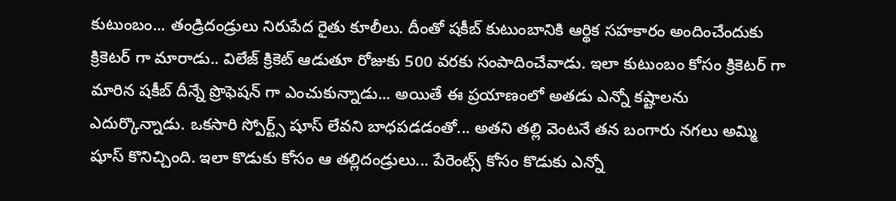కుటుంబం... తండ్రిదండ్రులు నిరుపేద రైతు కూలీలు. దీంతో షకీబ్ కుటుంబానికి ఆర్థిక సహకారం అందించేందుకు క్రికెటర్ గా మారాడు.. విలేజ్ క్రికెట్ ఆడుతూ రోజుకు 500 వరకు సంపాదించేవాడు. ఇలా కుటుంబం కోసం క్రికెటర్ గా మారిన షకీబ్ దీన్నే ప్రొఫెషన్ గా ఎంచుకున్నాడు... అయితే ఈ ప్రయాణంలో అతడు ఎన్నో కష్టాలను ఎదుర్కొన్నాడు. ఒకసారి స్పోర్ట్స్ షూస్ లేవని బాధపడడంతో... అతని తల్లి వెంటనే తన బంగారు నగలు అమ్మి షూస్ కొనిచ్చింది. ఇలా కొడుకు కోసం ఆ తల్లిదండ్రులు... పేరెంట్స్ కోసం కొడుకు ఎన్నో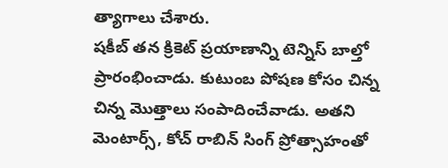త్యాగాలు చేశారు.
షకీబ్ తన క్రికెట్ ప్రయాణాన్ని టెన్నిస్ బాల్తో ప్రారంభించాడు. కుటుంబ పోషణ కోసం చిన్న చిన్న మొత్తాలు సంపాదించేవాడు. అతని మెంటార్స్, కోచ్ రాబిన్ సింగ్ ప్రోత్సాహంతో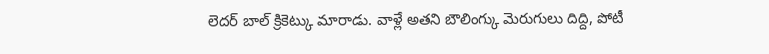లెదర్ బాల్ క్రికెట్కు మారాడు. వాళ్లే అతని బౌలింగ్కు మెరుగులు దిద్ది, పోటీ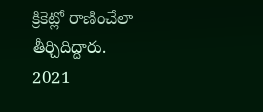క్రికెట్లో రాణించేలా తీర్చిదిద్దారు. 2021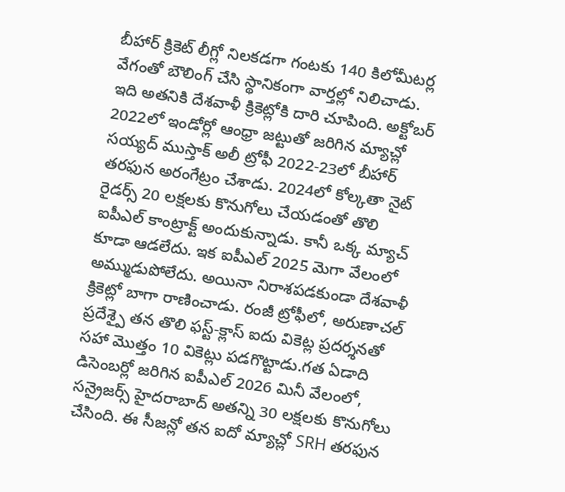బీహార్ క్రికెట్ లీగ్లో నిలకడగా గంటకు 140 కిలోమీటర్ల వేగంతో బౌలింగ్ చేసి స్థానికంగా వార్తల్లో నిలిచాడు. ఇది అతనికి దేశవాళీ క్రికెట్లోకి దారి చూపింది. అక్టోబర్ 2022లో ఇండోర్లో ఆంధ్రా జట్టుతో జరిగిన మ్యాచ్లో సయ్యద్ ముస్తాక్ అలీ ట్రోఫీ 2022-23లో బీహార్ తరఫున అరంగేట్రం చేశాడు. 2024లో కోల్కతా నైట్ రైడర్స్ 20 లక్షలకు కొనుగోలు చేయడంతో తొలి ఐపీఎల్ కాంట్రాక్ట్ అందుకున్నాడు. కానీ ఒక్క మ్యాచ్ కూడా ఆడలేదు. ఇక ఐపీఎల్ 2025 మెగా వేలంలో అమ్ముడుపోలేదు. అయినా నిరాశపడకుండా దేశవాళీ క్రికెట్లో బాగా రాణించాడు. రంజీ ట్రోఫీలో, అరుణాచల్ ప్రదేశ్పై తన తొలి ఫస్ట్-క్లాస్ ఐదు వికెట్ల ప్రదర్శనతో సహా మొత్తం 10 వికెట్లు పడగొట్టాడు.గత ఏడాది డిసెంబర్లో జరిగిన ఐపీఎల్ 2026 మినీ వేలంలో, సన్రైజర్స్ హైదరాబాద్ అతన్ని 30 లక్షలకు కొనుగోలు చేసింది. ఈ సీజన్లో తన ఐదో మ్యాచ్లో SRH తరఫున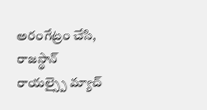అరంగేట్రం చేసి, రాజస్థాన్ రాయల్స్పై మ్యాచ్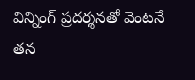విన్నింగ్ ప్రదర్శనతో వెంటనే తన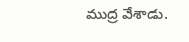ముద్ర వేశాడు.